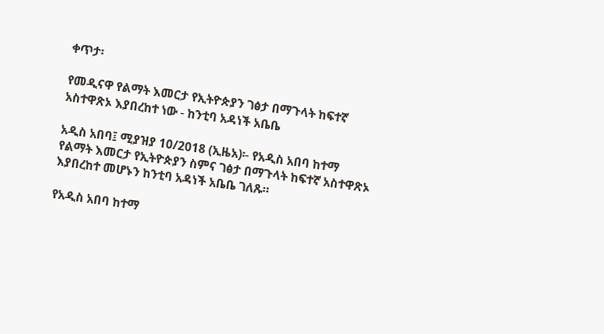ቀጥታ፡

የመዲናዋ የልማት እመርታ የኢትዮጵያን ገፅታ በማጉላት ከፍተኛ አስተዋጽኦ እያበረከተ ነው - ከንቲባ አዳነች አቤቤ

አዲስ አበባ፤ ሚያዝያ 10/2018 (ኢዜአ)፡- የአዲስ አበባ ከተማ የልማት እመርታ የኢትዮጵያን ስምና ገፅታ በማጉላት ከፍተኛ አስተዋጽኦ እያበረከተ መሆኑን ከንቲባ አዳነች አቤቤ ገለጹ።

የአዲስ አበባ ከተማ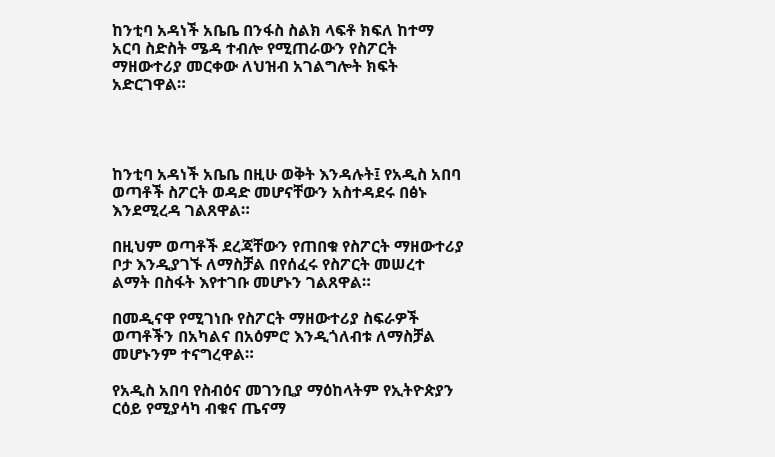ከንቲባ አዳነች አቤቤ በንፋስ ስልክ ላፍቶ ክፍለ ከተማ አርባ ስድስት ሜዳ ተብሎ የሚጠራውን የስፖርት ማዘውተሪያ መርቀው ለህዝብ አገልግሎት ክፍት አድርገዋል።




ከንቲባ አዳነች አቤቤ በዚሁ ወቅት እንዳሉት፤ የአዲስ አበባ ወጣቶች ስፖርት ወዳድ መሆናቸውን አስተዳደሩ በፅኑ እንደሚረዳ ገልጸዋል።

በዚህም ወጣቶች ደረጃቸውን የጠበቁ የስፖርት ማዘውተሪያ ቦታ እንዲያገኙ ለማስቻል በየሰፈሩ የስፖርት መሠረተ ልማት በስፋት እየተገቡ መሆኑን ገልጸዋል።

በመዲናዋ የሚገነቡ የስፖርት ማዘውተሪያ ስፍራዎች ወጣቶችን በአካልና በአዕምሮ እንዲጎለብቱ ለማስቻል መሆኑንም ተናግረዋል።

የአዲስ አበባ የስብዕና መገንቢያ ማዕከላትም የኢትዮጵያን ርዕይ የሚያሳካ ብቁና ጤናማ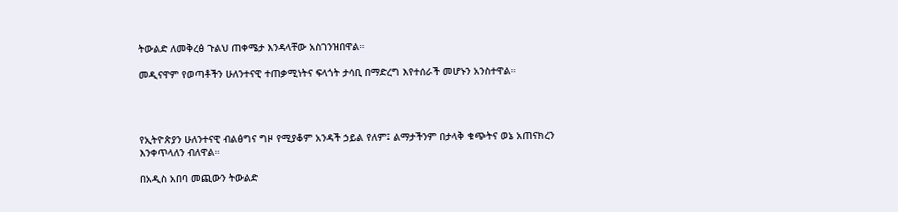ትውልድ ለመቅረፅ ጉልህ ጠቀሜታ እንዳላቸው አስገንዝበዋል።

መዲናዋም የወጣቶችን ሁለንተናዊ ተጠቃሚነትና ፍላጎት ታሳቢ በማድረግ እየተሰራች መሆኑን አንስተዋል።




የኢትዮጵያን ሁለንተናዊ ብልፅግና ግዞ የሚያቆም አንዳች ኃይል የለም፤ ልማታችንም በታላቅ ቁጭትና ወኔ አጠናክረን እንቀጥላለን ብለዋል።

በአዲስ አበባ መጪውን ትውልድ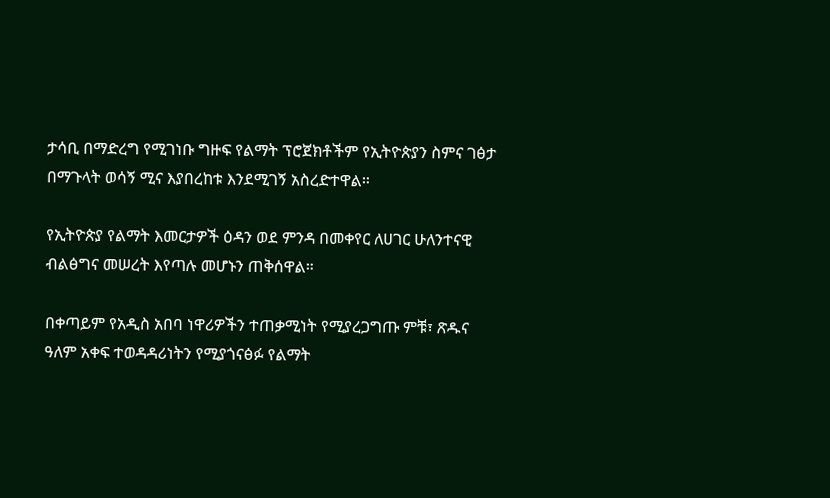ታሳቢ በማድረግ የሚገነቡ ግዙፍ የልማት ፕሮጀክቶችም የኢትዮጵያን ስምና ገፅታ በማጉላት ወሳኝ ሚና እያበረከቱ እንደሚገኝ አስረድተዋል።

የኢትዮጵያ የልማት እመርታዎች ዕዳን ወደ ምንዳ በመቀየር ለሀገር ሁለንተናዊ ብልፅግና መሠረት እየጣሉ መሆኑን ጠቅሰዋል።

በቀጣይም የአዲስ አበባ ነዋሪዎችን ተጠቃሚነት የሚያረጋግጡ ምቹ፣ ጽዱና ዓለም አቀፍ ተወዳዳሪነትን የሚያጎናፅፉ የልማት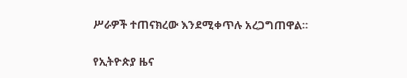ሥራዎች ተጠናክረው እንደሚቀጥሉ አረጋግጠዋል።

የኢትዮጵያ ዜና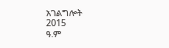አገልግሎት
2015
ዓ.ም